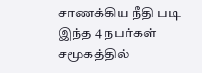சாணக்கிய நீதி படி இந்த 4 நபர்கள் சமூகத்தில்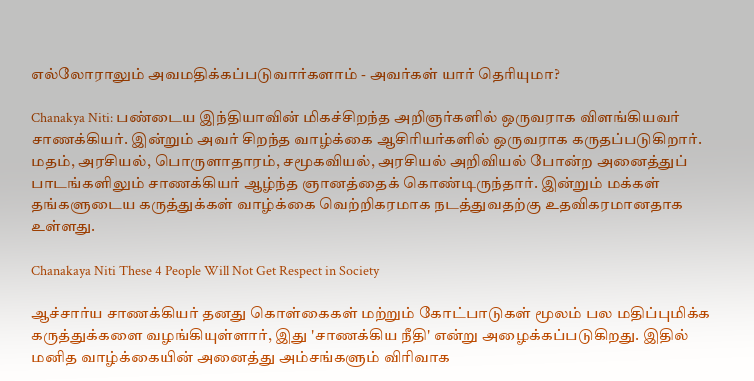எல்லோராலும் அவமதிக்கப்படுவார்களாம் - அவர்கள் யார் தெரியுமா?

Chanakya Niti: பண்டைய இந்தியாவின் மிகச்சிறந்த அறிஞர்களில் ஒருவராக விளங்கியவர் சாணக்கியர். இன்றும் அவர் சிறந்த வாழ்க்கை ஆசிரியர்களில் ஒருவராக கருதப்படுகிறார். மதம், அரசியல், பொருளாதாரம், சமூகவியல், அரசியல் அறிவியல் போன்ற அனைத்துப் பாடங்களிலும் சாணக்கியர் ஆழ்ந்த ஞானத்தைக் கொண்டிருந்தார். இன்றும் மக்கள் தங்களுடைய கருத்துக்கள் வாழ்க்கை வெற்றிகரமாக நடத்துவதற்கு உதவிகரமானதாக உள்ளது.

Chanakaya Niti These 4 People Will Not Get Respect in Society

ஆச்சார்ய சாணக்கியர் தனது கொள்கைகள் மற்றும் கோட்பாடுகள் மூலம் பல மதிப்புமிக்க கருத்துக்களை வழங்கியுள்ளார், இது 'சாணக்கிய நீதி' என்று அழைக்கப்படுகிறது. இதில் மனித வாழ்க்கையின் அனைத்து அம்சங்களும் விரிவாக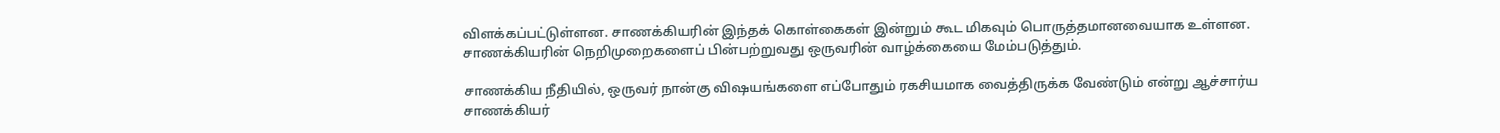விளக்கப்பட்டுள்ளன. சாணக்கியரின் இந்தக் கொள்கைகள் இன்றும் கூட மிகவும் பொருத்தமானவையாக உள்ளன. சாணக்கியரின் நெறிமுறைகளைப் பின்பற்றுவது ஒருவரின் வாழ்க்கையை மேம்படுத்தும்.

சாணக்கிய நீதியில், ஒருவர் நான்கு விஷயங்களை எப்போதும் ரகசியமாக வைத்திருக்க வேண்டும் என்று ஆச்சார்ய சாணக்கியர்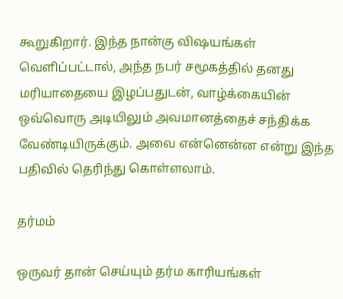கூறுகிறார். இந்த நான்கு விஷயங்கள் வெளிப்பட்டால், அந்த நபர் சமூகத்தில் தனது மரியாதையை இழப்பதுடன், வாழ்க்கையின் ஒவ்வொரு அடியிலும் அவமானத்தைச் சந்திக்க வேண்டியிருக்கும். அவை என்னென்ன என்று இந்த பதிவில் தெரிந்து கொள்ளலாம்.

தர்மம்

ஒருவர் தான் செய்யும் தர்ம காரியங்கள்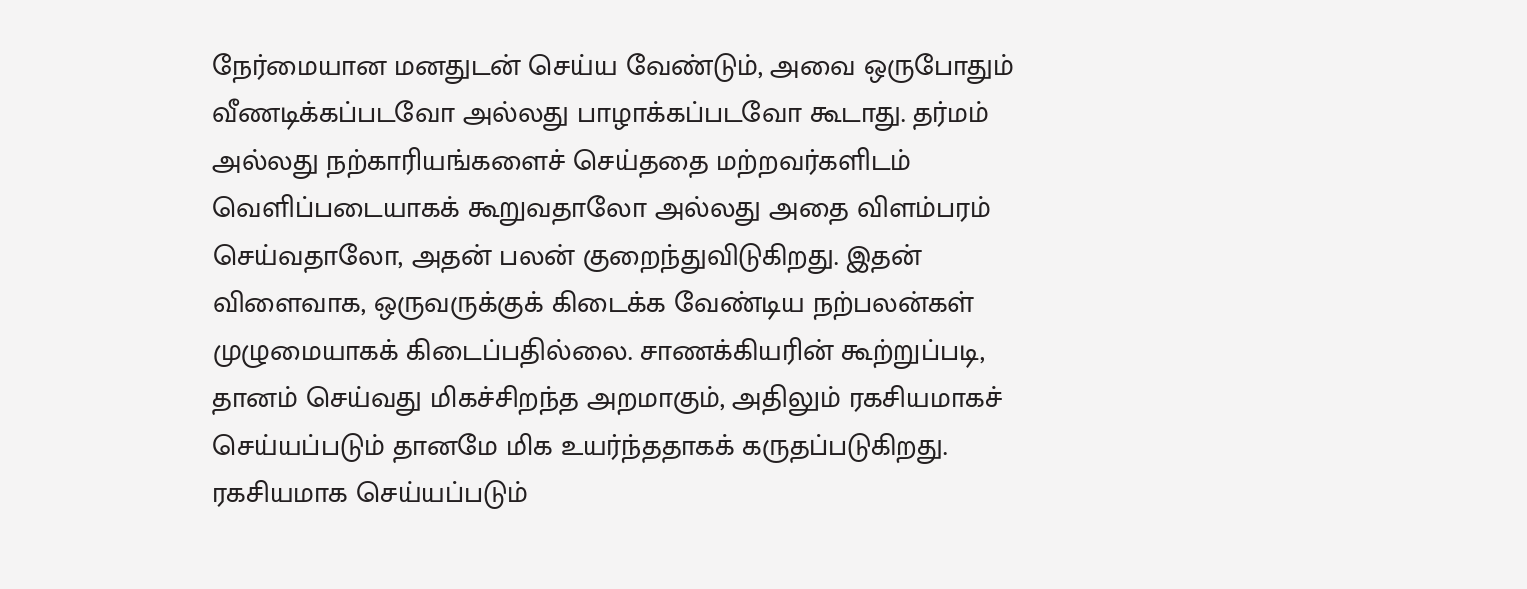நேர்மையான மனதுடன் செய்ய வேண்டும், அவை ஒருபோதும் வீணடிக்கப்படவோ அல்லது பாழாக்கப்படவோ கூடாது. தர்மம் அல்லது நற்காரியங்களைச் செய்ததை மற்றவர்களிடம் வெளிப்படையாகக் கூறுவதாலோ அல்லது அதை விளம்பரம் செய்வதாலோ, அதன் பலன் குறைந்துவிடுகிறது. இதன் விளைவாக, ஒருவருக்குக் கிடைக்க வேண்டிய நற்பலன்கள் முழுமையாகக் கிடைப்பதில்லை. சாணக்கியரின் கூற்றுப்படி, தானம் செய்வது மிகச்சிறந்த அறமாகும், அதிலும் ரகசியமாகச் செய்யப்படும் தானமே மிக உயர்ந்ததாகக் கருதப்படுகிறது. ரகசியமாக செய்யப்படும்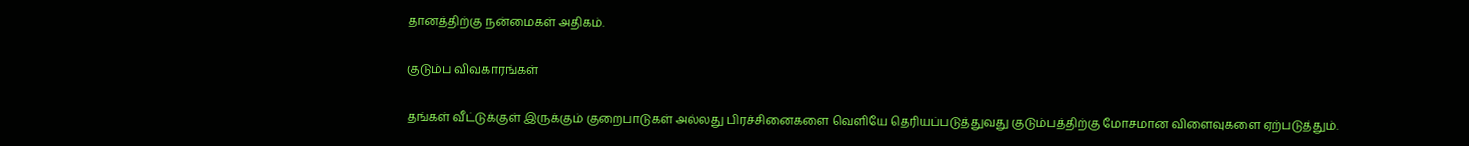தானத்திற்கு நன்மைகள் அதிகம்.

குடும்ப விவகாரங்கள்

தங்கள் வீட்டுக்குள் இருக்கும் குறைபாடுகள் அல்லது பிரச்சினைகளை வெளியே தெரியப்படுத்துவது குடும்பத்திற்கு மோசமான விளைவுகளை ஏற்படுத்தும்.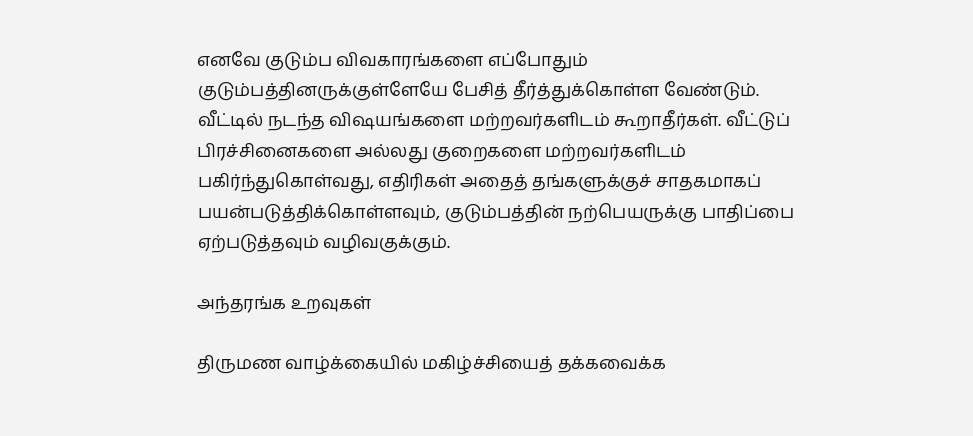எனவே குடும்ப விவகாரங்களை எப்போதும் குடும்பத்தினருக்குள்ளேயே பேசித் தீர்த்துக்கொள்ள வேண்டும். வீட்டில் நடந்த விஷயங்களை மற்றவர்களிடம் கூறாதீர்கள். வீட்டுப் பிரச்சினைகளை அல்லது குறைகளை மற்றவர்களிடம் பகிர்ந்துகொள்வது, எதிரிகள் அதைத் தங்களுக்குச் சாதகமாகப் பயன்படுத்திக்கொள்ளவும், குடும்பத்தின் நற்பெயருக்கு பாதிப்பை ஏற்படுத்தவும் வழிவகுக்கும்.

அந்தரங்க உறவுகள்

திருமண வாழ்க்கையில் மகிழ்ச்சியைத் தக்கவைக்க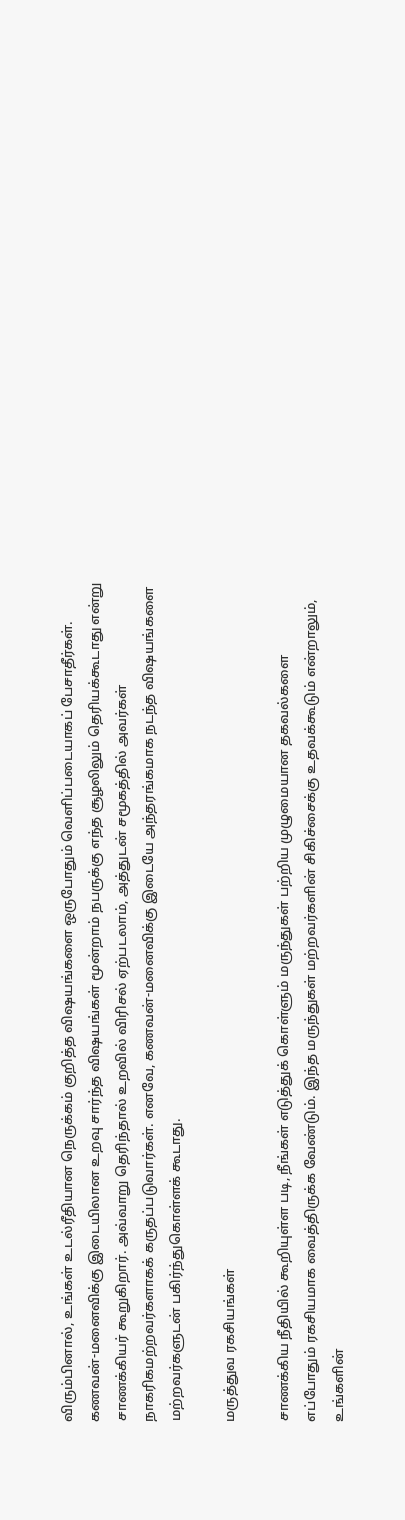விரும்பினால், உங்கள் உடல்ரீதியான நெருக்கம் குறித்த விஷயங்களை ஒருபோதும் வெளிப்படையாகப் பேசாதீர்கள். கணவன்-மனைவிக்கு இடையிலான உறவு சார்ந்த விஷயங்கள் மூன்றாம் நபருக்கு எந்த சூழலிலும் தெரியக்கூடாது என்று சாணக்கியர் கூறுகிறார். அவ்வாறு தெரிந்தால் உறவில் விரிசல் ஏற்படலாம், அத்துடன் சமூகத்தில் அவர்கள் நாகரிகமற்றவர்களாகக் கருதப்படுவார்கள். எனவே, கணவன்-மனைவிக்கு இடையே அந்தரங்கமாக நடந்த விஷயங்களை மற்றவர்களுடன் பகிர்ந்துகொள்ளக் கூடாது.

மருத்துவ ரகசியங்கள்

சாணக்கிய நீதியில் கூறியுள்ள படி, நீங்கள் எடுத்துக் கொள்ளும் மருந்துகள் பற்றிய முழுமையான தகவல்களை எப்போதும் ரகசியமாக வைத்திருக்க வேண்டும். இந்த மருந்துகள் மற்றவர்களின் சிகிச்சைக்கு உதவக்கூடும் என்றாலும், உங்களின்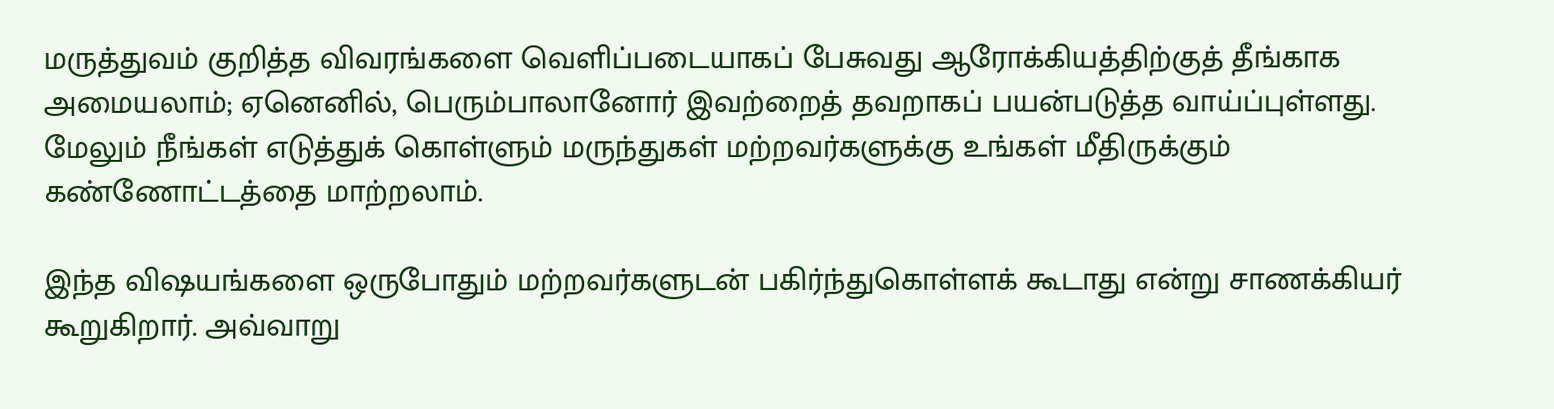மருத்துவம் குறித்த விவரங்களை வெளிப்படையாகப் பேசுவது ஆரோக்கியத்திற்குத் தீங்காக அமையலாம்; ஏனெனில், பெரும்பாலானோர் இவற்றைத் தவறாகப் பயன்படுத்த வாய்ப்புள்ளது. மேலும் நீங்கள் எடுத்துக் கொள்ளும் மருந்துகள் மற்றவர்களுக்கு உங்கள் மீதிருக்கும் கண்ணோட்டத்தை மாற்றலாம்.

இந்த விஷயங்களை ஒருபோதும் மற்றவர்களுடன் பகிர்ந்துகொள்ளக் கூடாது என்று சாணக்கியர் கூறுகிறார். அவ்வாறு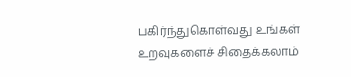பகிர்ந்துகொள்வது உங்கள் உறவுகளைச் சிதைக்கலாம்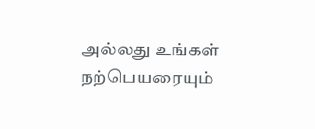அல்லது உங்கள் நற்பெயரையும்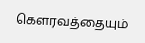கௌரவத்தையும்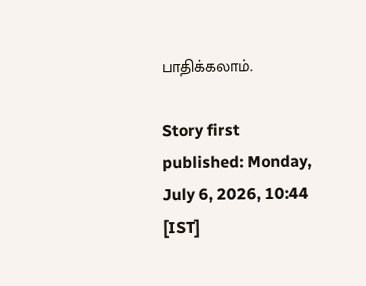பாதிக்கலாம்.

Story first published: Monday, July 6, 2026, 10:44 [IST]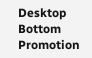Desktop Bottom Promotion